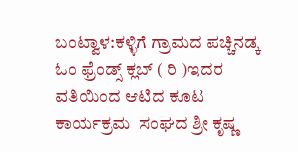ಬಂಟ್ವಾಳ:ಕಳ್ಳಿಗೆ ಗ್ರಾಮದ ಪಚ್ಚಿನಡ್ಕ  ಓಂ ಫ್ರೆಂಡ್ಸ್ ಕ್ಲಬ್ ( ರಿ )ಇದರ ವತಿಯಿಂದ ಆಟಿದ ಕೂಟ ಕಾರ್ಯಕ್ರಮ  ಸಂಘದ ಶ್ರೀ ಕೃಷ್ಣ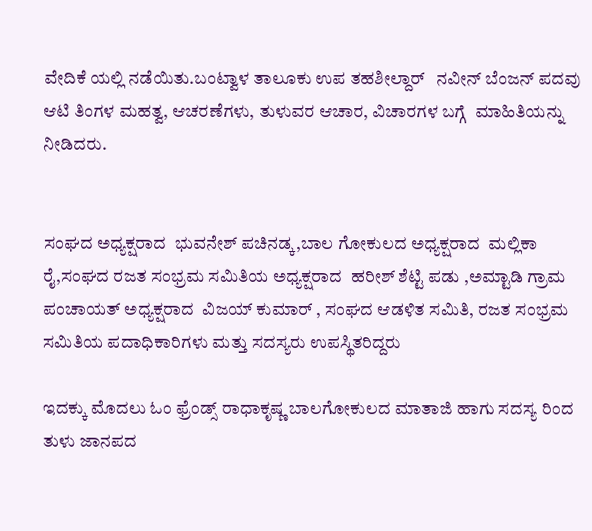ವೇದಿಕೆ ಯಲ್ಲಿ ನಡೆಯಿತು.ಬಂಟ್ವಾಳ ತಾಲೂಕು ಉಪ ತಹಶೀಲ್ದಾರ್   ನವೀನ್ ಬೆಂಜನ್ ಪದವು ಆಟಿ ತಿಂಗಳ ಮಹತ್ವ, ಆಚರಣೆಗಳು, ತುಳುವರ ಆಚಾರ, ವಿಚಾರಗಳ ಬಗ್ಗೆ  ಮಾಹಿತಿಯನ್ನು ನೀಡಿದರು.


ಸಂಘದ ಅಧ್ಯಕ್ಷರಾದ  ಭುವನೇಶ್ ಪಚಿನಡ್ಕ,ಬಾಲ ಗೋಕುಲದ ಅಧ್ಯಕ್ಷರಾದ  ಮಲ್ಲಿಕಾ ರೈ,ಸಂಘದ ರಜತ ಸಂಭ್ರಮ ಸಮಿತಿಯ ಅಧ್ಯಕ್ಷರಾದ  ಹರೀಶ್ ಶೆಟ್ಟಿ ಪಡು ,ಅಮ್ಟಾಡಿ ಗ್ರಾಮ ಪಂಚಾಯತ್ ಅಧ್ಯಕ್ಷರಾದ  ವಿಜಯ್ ಕುಮಾರ್ , ಸಂಘದ ಆಡಳಿತ ಸಮಿತಿ, ರಜತ ಸಂಭ್ರಮ ಸಮಿತಿಯ ಪದಾಧಿಕಾರಿಗಳು ಮತ್ತು ಸದಸ್ಯರು ಉಪಸ್ಥಿತರಿದ್ದರು

ಇದಕ್ಕು ಮೊದಲು ಓಂ ಫ್ರೆಂಡ್ಸ್ ರಾಧಾಕೃಷ್ಣ ಬಾಲಗೋಕುಲದ ಮಾತಾಜಿ ಹಾಗು ಸದಸ್ಯ ರಿಂದ ತುಳು ಜಾನಪದ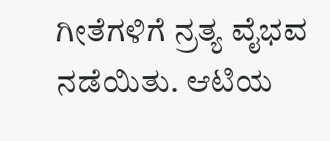ಗೀತೆಗಳಿಗೆ ನ್ರತ್ಯ ವೈಭವ ನಡೆಯಿತು. ಆಟಿಯ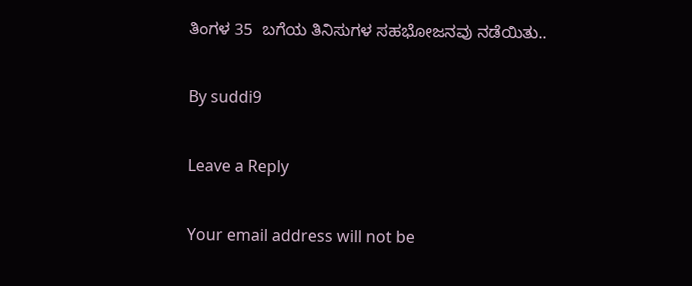ತಿಂಗಳ 35  ಬಗೆಯ ತಿನಿಸುಗಳ ಸಹಭೋಜನವು ನಡೆಯಿತು..

By suddi9

Leave a Reply

Your email address will not be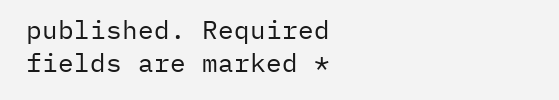published. Required fields are marked *